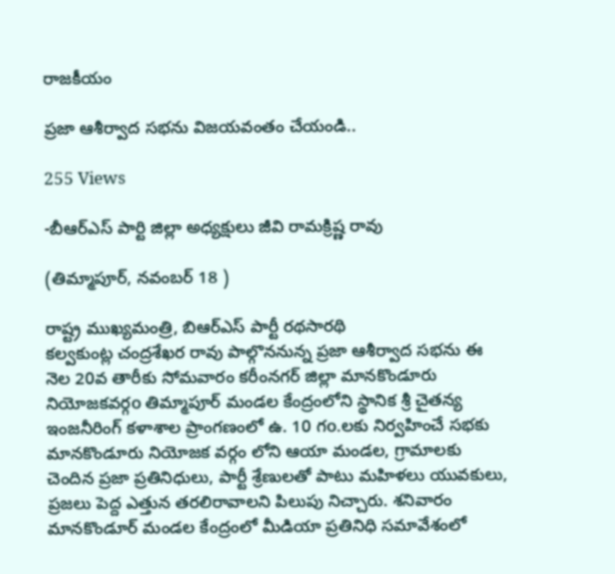రాజకీయం

ప్రజా ఆశీర్వాద సభను విజయవంతం చేయండి..

255 Views

-బీఆర్ఎస్ పార్టి జిల్లా అధ్యక్షులు జీవి రామక్రిష్ణ రావు

(తిమ్మాపూర్, నవంబర్ 18 )

రాష్ట్ర ముఖ్యమంత్రి, బిఆర్ఎస్ పార్టీ రథసారథి
కల్వకుంట్ల చంద్రశేఖర రావు పాల్గొననున్న ప్రజా ఆశీర్వాద సభను ఈ నెల 20వ తారీకు సోమవారం కరీంనగర్ జిల్లా మానకొండూరు నియోజకవర్గo తిమ్మాపూర్ మండల కేంద్రంలోని స్థానిక శ్రీ చైతన్య ఇంజనీరింగ్ కళాశాల ప్రాంగణంలో ఉ. 10 గo.లకు నిర్వహించే సభకు మానకొండూరు నియోజక వర్గం లోని ఆయా మండల, గ్రామాలకు చెందిన ప్రజా ప్రతినిధులు, పార్టీ శ్రేణులతో పాటు మహిళలు యువకులు, ప్రజలు పెద్ద ఎత్తున తరలిరావాలని పిలుపు నిచ్చారు. శనివారం మానకొండూర్ మండల కేంద్రంలో మీడియా ప్రతినిధి సమావేశంలో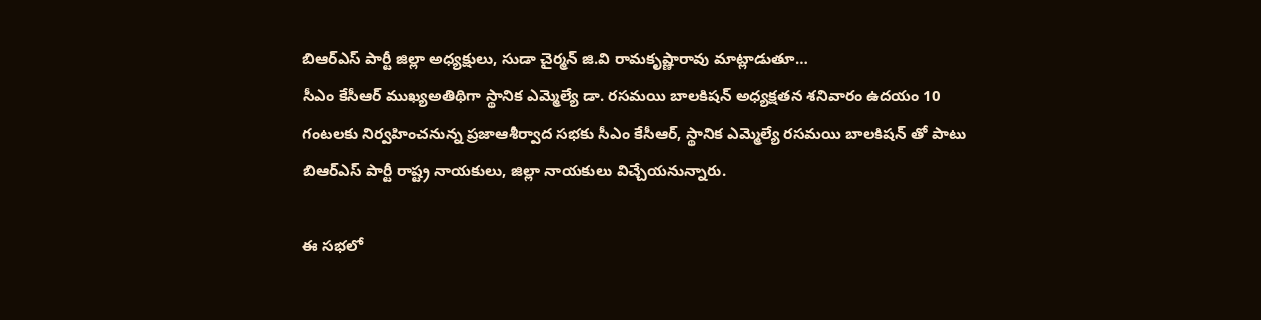బిఆర్ఎస్ పార్టీ జిల్లా అధ్యక్షులు, సుడా చైర్మన్ జి.వి రామకృష్ణారావు మాట్లాడుతూ…
సీఎం కేసీఆర్ ముఖ్యఅతిథిగా స్థానిక ఎమ్మెల్యే డా. రసమయి బాలకిషన్ అధ్యక్షతన శనివారం ఉదయం 10 గంటలకు నిర్వహించనున్న ప్రజాఆశీర్వాద సభకు సీఎం కేసీఆర్, స్థానిక ఎమ్మెల్యే రసమయి బాలకిషన్ తో పాటు బిఆర్ఎస్ పార్టీ రాష్ట్ర నాయకులు, జిల్లా నాయకులు విచ్చేయనున్నారు.

ఈ సభలో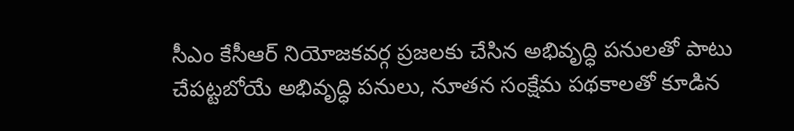సీఎం కేసీఆర్ నియోజకవర్గ ప్రజలకు చేసిన అభివృద్ధి పనులతో పాటు చేపట్టబోయే అభివృద్ధి పనులు, నూతన సంక్షేమ పథకాలతో కూడిన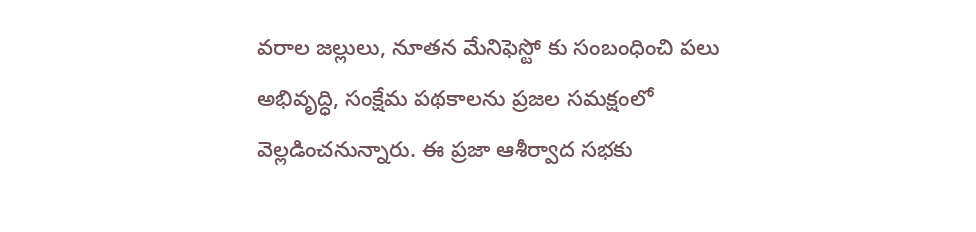వరాల జల్లులు, నూతన మేనిఫెస్టో కు సంబంధించి పలు అభివృద్ధి, సంక్షేమ పథకాలను ప్రజల సమక్షంలో వెల్లడించనున్నారు. ఈ ప్రజా ఆశీర్వాద సభకు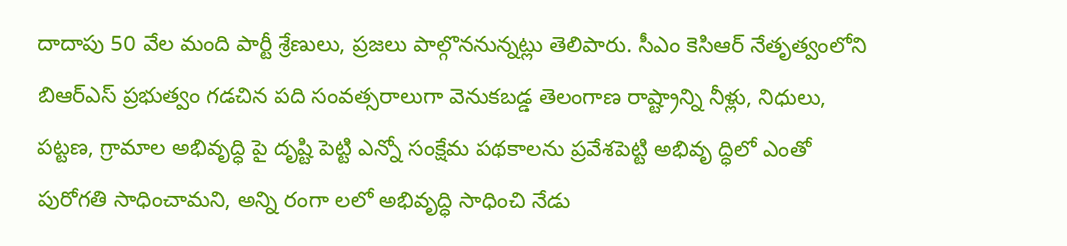దాదాపు 50 వేల మంది పార్టీ శ్రేణులు, ప్రజలు పాల్గొననున్నట్లు తెలిపారు. సీఎం కెసిఆర్ నేతృత్వంలోని బిఆర్ఎస్ ప్రభుత్వం గడచిన పది సంవత్సరాలుగా వెనుకబడ్డ తెలంగాణ రాష్ట్రాన్ని నీళ్లు, నిధులు, పట్టణ, గ్రామాల అభివృద్ధి పై దృష్టి పెట్టి ఎన్నో సంక్షేమ పథకాలను ప్రవేశపెట్టి అభివృ ద్ధిలో ఎంతో పురోగతి సాధించామని, అన్ని రంగా లలో అభివృద్ధి సాధించి నేడు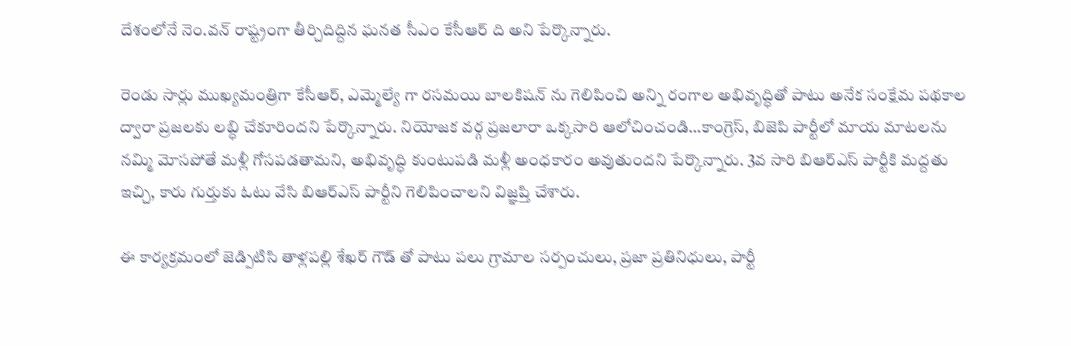దేశంలోనే నెం.వన్ రాష్ట్రంగా తీర్చిదిద్దిన ఘనత సీఎం కేసీఆర్ ది అని పేర్కొన్నారు.

రెండు సార్లు ముఖ్యమంత్రిగా కేసీఆర్, ఎమ్మెల్యే గా రసమయి బాలకిషన్ ను గెలిపించి అన్ని రంగాల అభివృద్ధితో పాటు అనేక సంక్షేమ పథకాల ద్వారా ప్రజలకు లబ్ధి చేకూరిందని పేర్కొన్నారు. నియోజక వర్గ ప్రజలారా ఒక్కసారి ఆలోచించండి…కాంగ్రెస్, బిజెపి పార్టీలో మాయ మాటలను నమ్మి మోసపోతే మళ్లీ గోసపడతామని, అభివృద్ధి కుంటుపడి మళ్లీ అంధకారం అవుతుందని పేర్కొన్నారు. 3వ సారి బిఆర్ఎస్ పార్టీకి మద్దతు ఇచ్చి, కారు గుర్తుకు ఓటు వేసి బిఆర్ఎస్ పార్టీని గెలిపించాలని విజ్ఞప్తి చేశారు.

ఈ కార్యక్రమంలో జెడ్పిటిసి తాళ్లపల్లి శేఖర్ గౌడ్ తో పాటు పలు గ్రామాల సర్పంచులు, ప్రజా ప్రతినిధులు, పార్టీ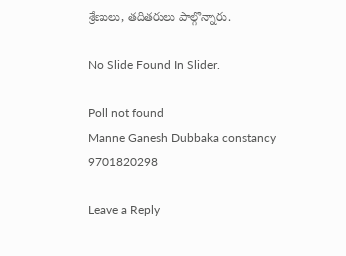శ్రేణులు, తదితరులు పాల్గొన్నారు.

No Slide Found In Slider.

Poll not found
Manne Ganesh Dubbaka constancy 9701820298

Leave a Reply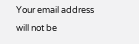Your email address will not be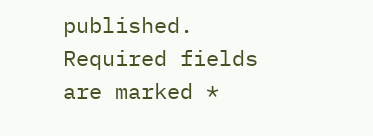published. Required fields are marked *